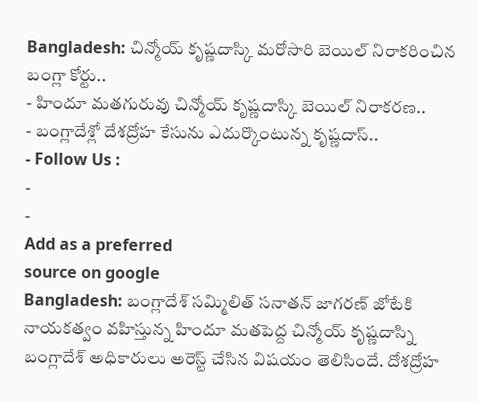Bangladesh: చిన్మోయ్ కృష్ణదాస్కి మరోసారి బెయిల్ నిరాకరించిన బంగ్లా కోర్టు..
- హిందూ మతగురువు చిన్మోయ్ కృష్ణదాస్కి బెయిల్ నిరాకరణ..
- బంగ్లాదేశ్లో దేశద్రోహ కేసును ఎదుర్కొంటున్న కృష్ణదాస్..
- Follow Us :
-
-
Add as a preferred
source on google
Bangladesh: బంగ్లాదేశ్ సమ్మిలిత్ సనాతన్ జాగరణ్ జోటేకి నాయకత్వం వహిస్తున్న హిందూ మతపెద్ద చిన్మోయ్ కృష్ణదాస్ని బంగ్లాదేశ్ అధికారులు అరెస్ట్ చేసిన విషయం తెలిసిందే. దోశద్రోహ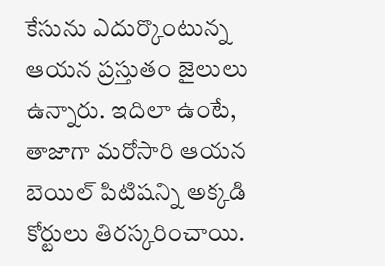కేసును ఎదుర్కొంటున్న ఆయన ప్రస్తుతం జైలులు ఉన్నారు. ఇదిలా ఉంటే, తాజాగా మరోసారి ఆయన బెయిల్ పిటిషన్ని అక్కడి కోర్టులు తిరస్కరించాయి.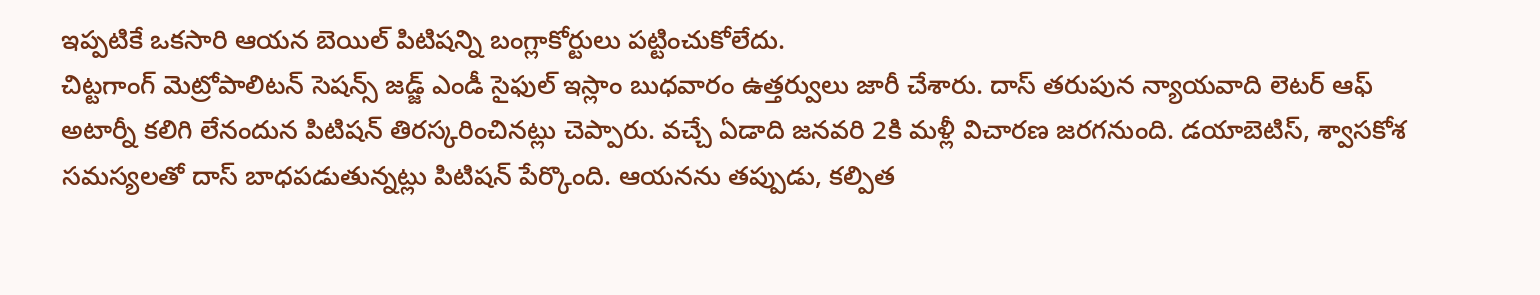ఇప్పటికే ఒకసారి ఆయన బెయిల్ పిటిషన్ని బంగ్లాకోర్టులు పట్టించుకోలేదు.
చిట్టగాంగ్ మెట్రోపాలిటన్ సెషన్స్ జడ్జ్ ఎండీ సైఫుల్ ఇస్లాం బుధవారం ఉత్తర్వులు జారీ చేశారు. దాస్ తరుపున న్యాయవాది లెటర్ ఆఫ్ అటార్నీ కలిగి లేనందున పిటిషన్ తిరస్కరించినట్లు చెప్పారు. వచ్చే ఏడాది జనవరి 2కి మళ్లీ విచారణ జరగనుంది. డయాబెటిస్, శ్వాసకోశ సమస్యలతో దాస్ బాధపడుతున్నట్లు పిటిషన్ పేర్కొంది. ఆయనను తప్పుడు, కల్పిత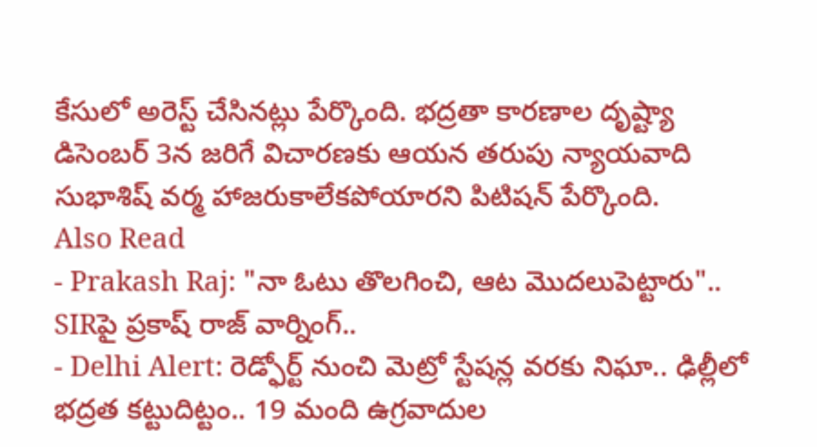కేసులో అరెస్ట్ చేసినట్లు పేర్కొంది. భద్రతా కారణాల దృష్ట్యా డిసెంబర్ 3న జరిగే విచారణకు ఆయన తరుపు న్యాయవాది సుభాశిష్ వర్మ హాజరుకాలేకపోయారని పిటిషన్ పేర్కొంది.
Also Read
- Prakash Raj: "నా ఓటు తొలగించి, ఆట మొదలుపెట్టారు".. SIRపై ప్రకాష్ రాజ్ వార్నింగ్..
- Delhi Alert: రెడ్ఫోర్ట్ నుంచి మెట్రో స్టేషన్ల వరకు నిఘా.. ఢిల్లీలో భద్రత కట్టుదిట్టం.. 19 మంది ఉగ్రవాదుల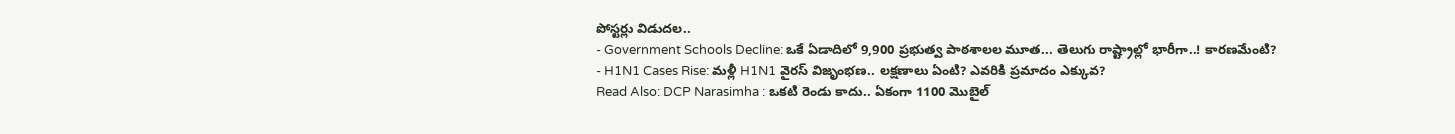పోస్టర్లు విడుదల..
- Government Schools Decline: ఒకే ఏడాదిలో 9,900 ప్రభుత్వ పాఠశాలల మూత... తెలుగు రాష్ట్రాల్లో భారీగా..! కారణమేంటి?
- H1N1 Cases Rise: మళ్లీ H1N1 వైరస్ విజృంభణ.. లక్షణాలు ఏంటి? ఎవరికి ప్రమాదం ఎక్కువ?
Read Also: DCP Narasimha : ఒకటి రెండు కాదు.. ఏకంగా 1100 మొబైల్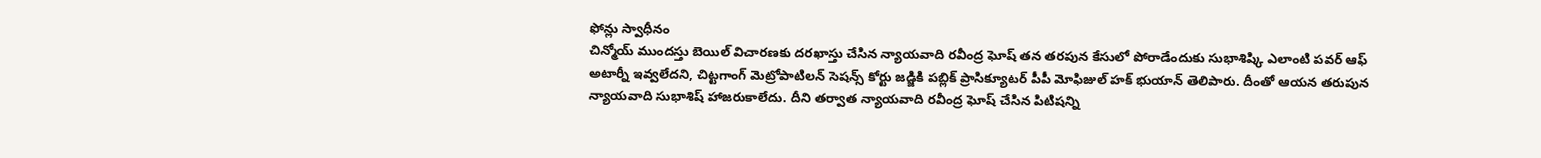ఫోన్లు స్వాధీనం
చిన్మోయ్ ముందస్తు బెయిల్ విచారణకు దరఖాస్తు చేసిన న్యాయవాది రవీంద్ర ఘోష్ తన తరపున కేసులో పోరాడేందుకు సుభాశిష్కి ఎలాంటి పవర్ ఆఫ్ అటార్నీ ఇవ్వలేదని, చిట్టగాంగ్ మెట్రోపాటిలన్ సెషన్స్ కోర్టు జడ్జికి పబ్లిక్ ప్రాసిక్యూటర్ పీపీ మోఫిజుల్ హక్ భుయాన్ తెలిపారు. దీంతో ఆయన తరుపున న్యాయవాది సుభాశిష్ హాజరుకాలేదు. దీని తర్వాత న్యాయవాది రవీంద్ర ఘోష్ చేసిన పిటిషన్ని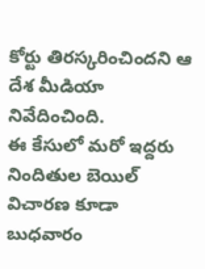కోర్టు తిరస్కరించిందని ఆ దేశ మీడియా నివేదించింది.
ఈ కేసులో మరో ఇద్దరు నిందితుల బెయిల్ విచారణ కూడా బుధవారం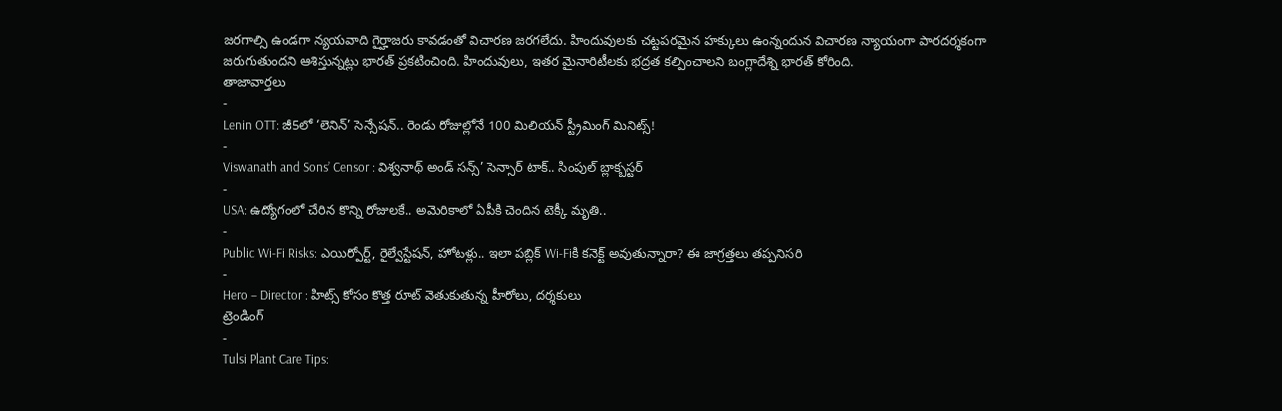జరగాల్సి ఉండగా న్యయవాది గైర్హాజరు కావడంతో విచారణ జరగలేదు. హిందువులకు చట్టపరమైన హక్కులు ఉంన్నందున విచారణ న్యాయంగా పారదర్శకంగా జరుగుతుందని ఆశిస్తున్నట్లు భారత్ ప్రకటించింది. హిందువులు, ఇతర మైనారిటీలకు భద్రత కల్పించాలని బంగ్లాదేశ్ని భారత్ కోరింది.
తాజావార్తలు
-
Lenin OTT: జీ5లో ‘లెనిన్’ సెన్సేషన్.. రెండు రోజుల్లోనే 100 మిలియన్ స్ట్రీమింగ్ మినిట్స్!
-
Viswanath and Sons’ Censor : విశ్వనాథ్ అండ్ సన్స్’ సెన్సార్ టాక్.. సింపుల్ బ్లాక్బస్టర్
-
USA: ఉద్యోగంలో చేరిన కొన్ని రోజులకే.. అమెరికాలో ఏపీకి చెందిన టెక్కీ మృతి..
-
Public Wi-Fi Risks: ఎయిర్పోర్ట్, రైల్వేస్టేషన్, హోటళ్లు.. ఇలా పబ్లిక్ Wi-Fiకి కనెక్ట్ అవుతున్నారా? ఈ జాగ్రత్తలు తప్పనిసరి
-
Hero – Director : హిట్స్ కోసం కొత్త రూట్ వెతుకుతున్న హీరోలు, దర్శకులు
ట్రెండింగ్
-
Tulsi Plant Care Tips: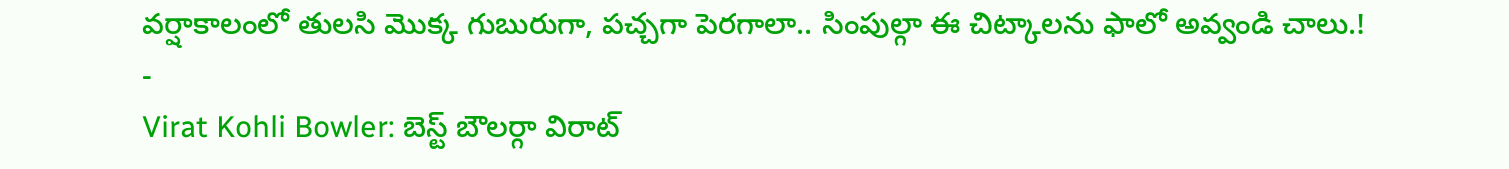వర్షాకాలంలో తులసి మొక్క గుబురుగా, పచ్చగా పెరగాలా.. సింపుల్గా ఈ చిట్కాలను ఫాలో అవ్వండి చాలు.!
-
Virat Kohli Bowler: బెస్ట్ బౌలర్గా విరాట్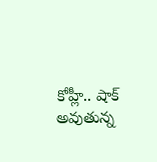కోహ్లీ.. షాక్ అవుతున్న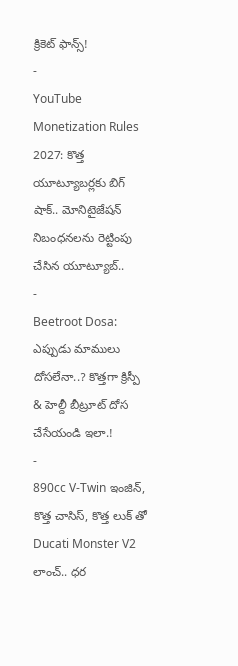క్రికెట్ ఫాన్స్!
-
YouTube Monetization Rules 2027: కొత్త యూట్యూబర్లకు బిగ్ షాక్.. మోనిటైజేషన్ నిబంధనలను రెట్టింపు చేసిన యూట్యూబ్..
-
Beetroot Dosa: ఎప్పుడు మాములు దోసలేనా..? కొత్తగా క్రిస్పీ & హెల్దీ బీట్రూట్ దోస చేసేయండి ఇలా.!
-
890cc V-Twin ఇంజిన్, కొత్త చాసిస్, కొత్త లుక్ తో Ducati Monster V2 లాంచ్.. ధర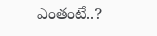ఎంతంటే..?